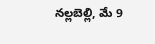నల్లబెల్లి, మే 9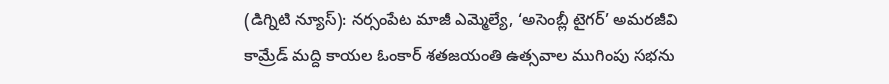(డిగ్నిటి న్యూస్): నర్సంపేట మాజీ ఎమ్మెల్యే, ‘అసెంబ్లీ టైగర్’ అమరజీవి కామ్రేడ్ మద్ది కాయల ఓంకార్ శతజయంతి ఉత్సవాల ముగింపు సభను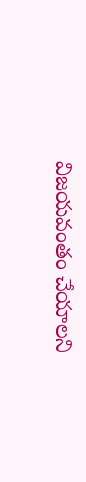విజయవంతం చేయాలని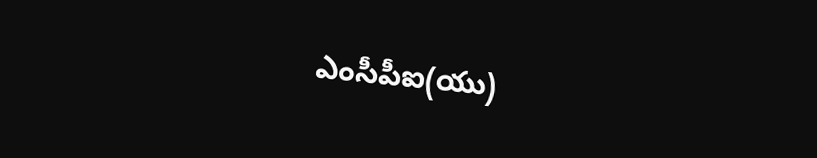ఎంసీపీఐ(యు)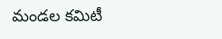మండల కమిటీ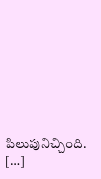పిలుపునిచ్చింది. […]